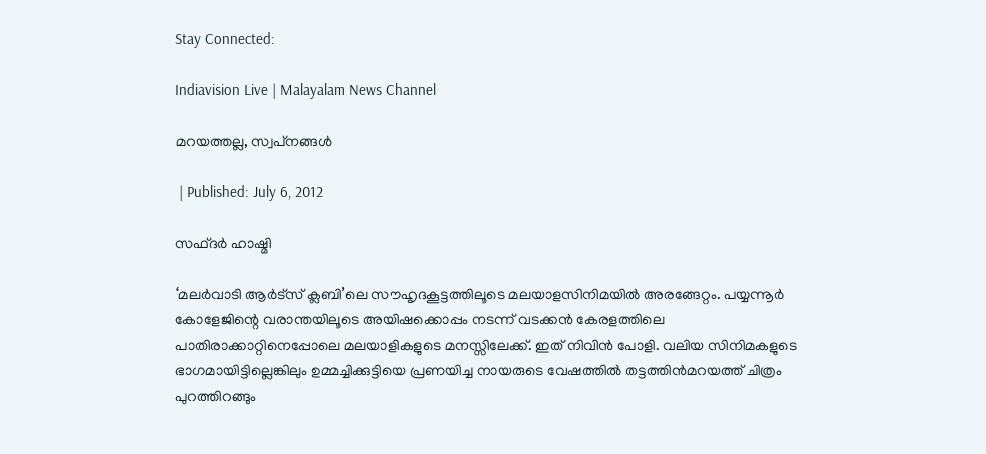Stay Connected:

Indiavision Live | Malayalam News Channel

മറയത്തല്ല, സ്വപ്‌നങ്ങള്‍

 | Published: July 6, 2012

സഫ്ദര്‍ ഹാഷ്മി

‘മലര്‍വാടി ആര്‍ട്‌സ് ക്ലബി’ലെ സൗഹൃദകൂട്ടത്തിലൂടെ മലയാളസിനിമയില്‍ അരങ്ങേറ്റം. പയ്യന്നൂര്‍ കോളേജിന്റെ വരാന്തയിലൂടെ അയിഷക്കൊപ്പം നടന്ന് വടക്കന്‍ കേരളത്തിലെ പാതിരാക്കാറ്റിനെപ്പോലെ മലയാളികളുടെ മനസ്സിലേക്ക്. ഇത് നിവിന്‍ പോളി. വലിയ സിനിമകളുടെ ഭാഗമായിട്ടില്ലെങ്കിലും ഉമ്മച്ചിക്കുട്ടിയെ പ്രണയിച്ച നായരുടെ വേഷത്തില്‍ തട്ടത്തിന്‍മറയത്ത് ചിത്രം പുറത്തിറങ്ങും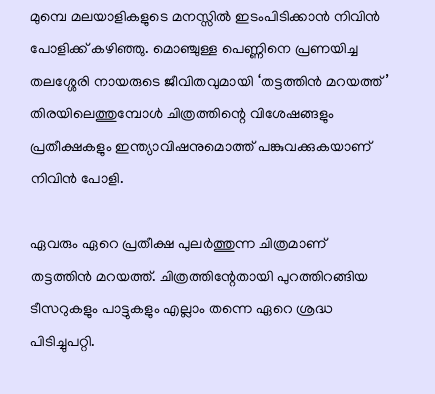മുമ്പെ മലയാളികളുടെ മനസ്സില്‍ ഇടംപിടിക്കാന്‍ നിവിന്‍ പോളിക്ക് കഴിഞ്ഞു. മൊഞ്ചുള്ള പെണ്ണിനെ പ്രണയിച്ച തലശ്ശേരി നായരുടെ ജീവിതവുമായി ‘തട്ടത്തിന്‍ മറയത്ത്’ തിരയിലെത്തുമ്പോള്‍ ചിത്രത്തിന്റെ വിശേഷങ്ങളും പ്രതീക്ഷകളും ഇന്ത്യാവിഷനുമൊത്ത് പങ്കുവക്കുകയാണ് നിവിന്‍ പോളി.

ഏവരും ഏറെ പ്രതീക്ഷ പുലര്‍ത്തുന്ന ചിത്രമാണ് തട്ടത്തിന്‍ മറയത്ത്. ചിത്രത്തിന്റേതായി പുറത്തിറങ്ങിയ ടീസറുകളും പാട്ടുകളും എല്ലാം തന്നെ ഏറെ ശ്രദ്ധ പിടിച്ചുപറ്റി.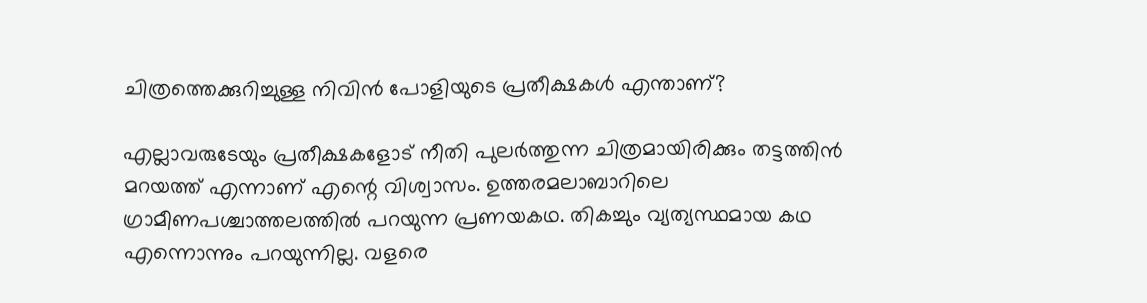ചിത്രത്തെക്കുറിച്ചുള്ള നിവിന്‍ പോളിയുടെ പ്രതീക്ഷകള്‍ എന്താണ്?

എല്ലാവരുടേയും പ്രതീക്ഷകളോട് നീതി പുലര്‍ത്തുന്ന ചിത്രമായിരിക്കും തട്ടത്തിന്‍ മറയത്ത് എന്നാണ് എന്റെ വിശ്വാസം. ഉത്തരമലാബാറിലെ ഗ്രാമീണപശ്ചാത്തലത്തില്‍ പറയുന്ന പ്രണയകഥ. തികച്ചും വ്യത്യസ്ഥമായ കഥ എന്നൊന്നും പറയുന്നില്ല. വളരെ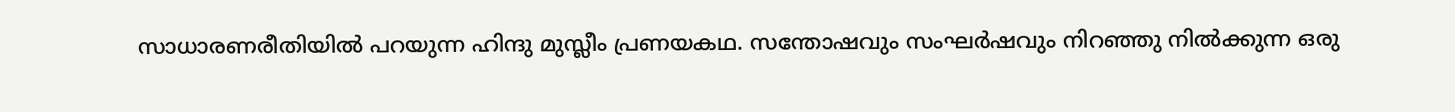സാധാരണരീതിയില്‍ പറയുന്ന ഹിന്ദു മുസ്ലീം പ്രണയകഥ. സന്തോഷവും സംഘര്‍ഷവും നിറഞ്ഞു നില്‍ക്കുന്ന ഒരു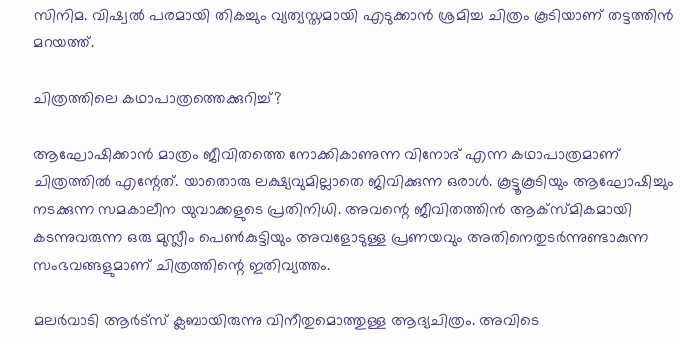സിനിമ. വിഷ്വല്‍ പരമായി തികച്ചും വ്യത്യസ്തമായി എടുക്കാന്‍ ശ്രമിച്ച ചിത്രം കൂടിയാണ് തട്ടത്തിന്‍ മറയത്ത്.

ചിത്രത്തിലെ കഥാപാത്രത്തെക്കുറിച്ച്?

ആഘോഷിക്കാന്‍ മാത്രം ജീവിതത്തെ നോക്കികാണുന്ന വിനോദ് എന്ന കഥാപാത്രമാണ് ചിത്രത്തില്‍ എന്റേത്. യാതൊരു ലക്ഷ്യവുമില്ലാതെ ജിവിക്കുന്ന ഒരാള്‍. കൂട്ടൂകൂടിയും ആഘോഷിച്ചും നടക്കുന്ന സമകാലീന യുവാക്കളുടെ പ്രതിനിധി. അവന്റെ ജീവിതത്തിന്‍ ആക്‌സ്മികമായി കടന്നുവരുന്ന ഒരു മുസ്ലീം പെണ്‍കുട്ടിയും അവളോടുള്ള പ്രണയവും അതിനെതുടര്‍ന്നുണ്ടാകുന്ന സംഭവങ്ങളുമാണ് ചിത്രത്തിന്റെ ഇതിവ്യത്തം.

മലര്‍വാടി ആര്‍ട്‌സ് ക്ലബായിരുന്നു വിനീതുമൊത്തുള്ള ആദ്യചിത്രം. അവിടെ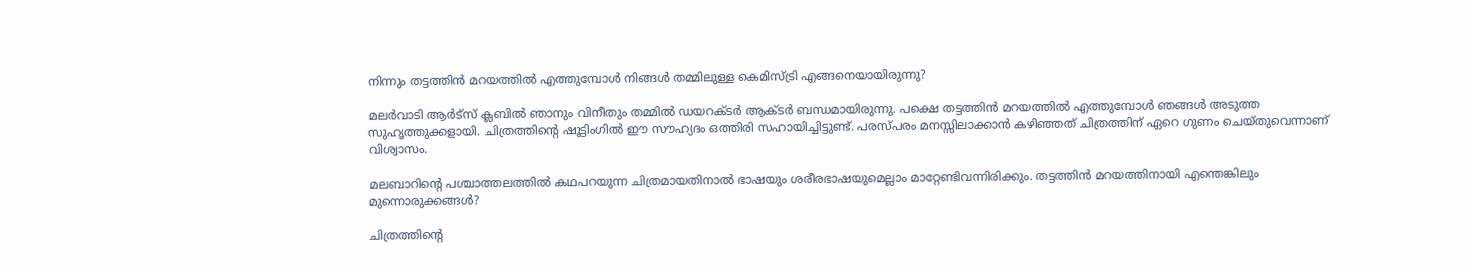നിന്നും തട്ടത്തിന്‍ മറയത്തില്‍ എത്തുമ്പോള്‍ നിങ്ങള്‍ തമ്മിലുള്ള കെമിസ്ട്രി എങ്ങനെയായിരുന്നു?

മലര്‍വാടി ആര്‍ട്‌സ് ക്ലബില്‍ ഞാനും വിനീതും തമ്മില്‍ ഡയറക്ടര്‍ ആക്ടര്‍ ബന്ധമായിരുന്നു. പക്ഷെ തട്ടത്തിന്‍ മറയത്തില്‍ എത്തുമ്പോള്‍ ഞങ്ങള്‍ അടുത്ത സുഹൃത്തുക്കളായി. ചിത്രത്തിന്റെ ഷൂട്ടിംഗില്‍ ഈ സൗഹ്യദം ഒത്തിരി സഹായിച്ചിട്ടുണ്ട്. പരസ്പരം മനസ്സിലാക്കാന്‍ കഴിഞ്ഞത് ചിത്രത്തിന് ഏറെ ഗുണം ചെയ്തുവെന്നാണ് വിശ്വാസം.

മലബാറിന്റെ പശ്ചാത്തലത്തില്‍ കഥപറയുന്ന ചിത്രമായതിനാല്‍ ഭാഷയും ശരീരഭാഷയുമെല്ലാം മാറ്റേണ്ടിവന്നിരിക്കും. തട്ടത്തിന്‍ മറയത്തിനായി എന്തെങ്കിലും മുന്നൊരുക്കങ്ങള്‍?

ചിത്രത്തിന്റെ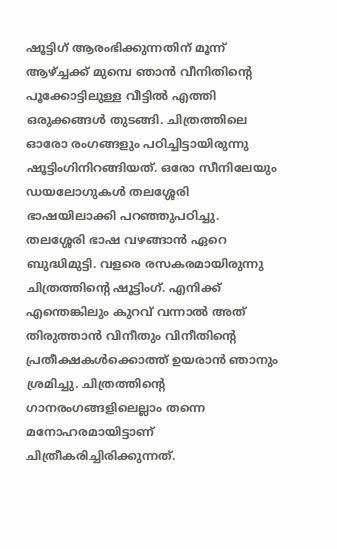ഷൂട്ടിഗ് ആരംഭിക്കുന്നതിന് മൂന്ന് ആഴ്ച്ചക്ക് മുമ്പെ ഞാന്‍ വീനിതിന്റെ പൂക്കോട്ടിലുള്ള വീട്ടില്‍ എത്തി ഒരുക്കങ്ങള്‍ തുടങ്ങി. ചിത്രത്തിലെ ഓരോ രംഗങ്ങളും പഠിച്ചിട്ടായിരുന്നു ഷൂട്ടിംഗിനിറങ്ങിയത്. ഒരോ സീനിലേയും ഡയലോഗുകള്‍ തലശ്ശേരി ഭാഷയിലാക്കി പറഞ്ഞുപഠിച്ചു. തലശ്ശേരി ഭാഷ വഴങ്ങാന്‍ ഏറെ ബുദ്ധിമുട്ടി. വളരെ രസകരമായിരുന്നു ചിത്രത്തിന്റെ ഷൂട്ടിംഗ്. എനിക്ക് എന്തെങ്കിലും കുറവ് വന്നാല്‍ അത് തിരുത്താന്‍ വിനീതും വിനീതിന്റെ പ്രതീക്ഷകള്‍ക്കൊത്ത് ഉയരാന്‍ ഞാനും ശ്രമിച്ചു. ചിത്രത്തിന്റെ ഗാനരംഗങ്ങളിലെല്ലാം തന്നെ മനോഹരമായിട്ടാണ് ചിത്രീകരിച്ചിരിക്കുന്നത്.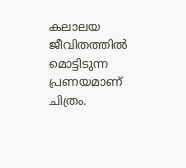കലാലയ ജീവിതത്തില്‍ മൊട്ടിടുന്ന പ്രണയമാണ് ചിത്രം.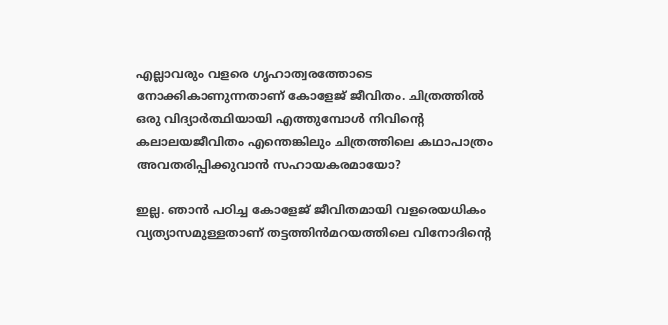എല്ലാവരും വളരെ ഗൃഹാത്വരത്തോടെ നോക്കികാണുന്നതാണ് കോളേജ് ജീവിതം. ചിത്രത്തില്‍ ഒരു വിദ്യാര്‍ത്ഥിയായി എത്തുമ്പോള്‍ നിവിന്റെ കലാലയജീവിതം എന്തെങ്കിലും ചിത്രത്തിലെ കഥാപാത്രം അവതരിപ്പിക്കുവാന്‍ സഹായകരമായോ?

ഇല്ല. ഞാന്‍ പഠിച്ച കോളേജ് ജീവിതമായി വളരെയധികം വ്യത്യാസമുള്ളതാണ് തട്ടത്തിന്‍മറയത്തിലെ വിനോദിന്റെ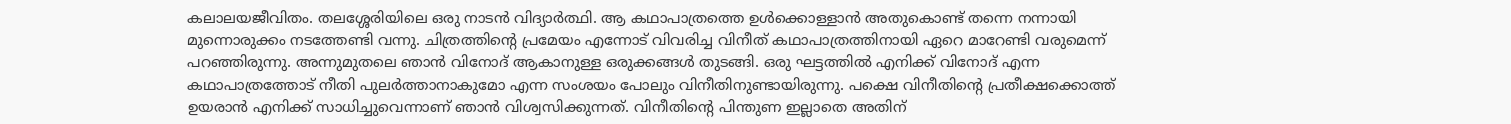കലാലയജീവിതം. തലശ്ശേരിയിലെ ഒരു നാടന്‍ വിദ്യാര്‍ത്ഥി. ആ കഥാപാത്രത്തെ ഉള്‍ക്കൊള്ളാന്‍ അതുകൊണ്ട് തന്നെ നന്നായി മുന്നൊരുക്കം നടത്തേണ്ടി വന്നു. ചിത്രത്തിന്റെ പ്രമേയം എന്നോട് വിവരിച്ച വിനീത് കഥാപാത്രത്തിനായി ഏറെ മാറേണ്ടി വരുമെന്ന് പറഞ്ഞിരുന്നു. അന്നുമുതലെ ഞാന്‍ വിനോദ് ആകാനുള്ള ഒരുക്കങ്ങള്‍ തുടങ്ങി. ഒരു ഘട്ടത്തില്‍ എനിക്ക് വിനോദ് എന്ന കഥാപാത്രത്തോട് നീതി പുലര്‍ത്താനാകുമോ എന്ന സംശയം പോലും വിനീതിനുണ്ടായിരുന്നു. പക്ഷെ വിനീതിന്റെ പ്രതീക്ഷക്കൊത്ത് ഉയരാന്‍ എനിക്ക് സാധിച്ചുവെന്നാണ് ഞാന്‍ വിശ്വസിക്കുന്നത്. വിനീതിന്റെ പിന്തുണ ഇല്ലാതെ അതിന്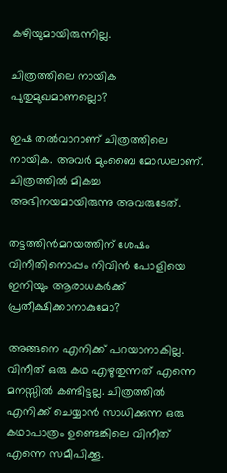കഴിയുമായിരുന്നില്ല.

ചിത്രത്തിലെ നായിക പുതുമുഖമാണല്ലൊ?

ഇഷ തല്‍വാറാണ് ചിത്രത്തിലെ നായിക. അവര്‍ മുംബൈ മോഡലാണ്. ചിത്രത്തില്‍ മികച്ച അഭിനയമായിരുന്നു അവരുടേത്.

തട്ടത്തിന്‍മറയത്തിന് ശേഷം വിനീതിനൊപ്പം നിവിന്‍ പോളിയെ ഇനിയും ആരാധകര്‍ക്ക് പ്രതീക്ഷിക്കാനാകുമോ?

അങ്ങനെ എനിക്ക് പറയാനാകില്ല. വിനീത് ഒരു കഥ എഴുതുന്നത് എന്നെ മനസ്സില്‍ കണ്ടിട്ടല്ല. ചിത്രത്തില്‍ എനിക്ക് ചെയ്യാന്‍ സാധിക്കുന്ന ഒരു കഥാപാത്രം ഉണ്ടെങ്കിലെ വിനീത് എന്നെ സമീപിക്കൂ.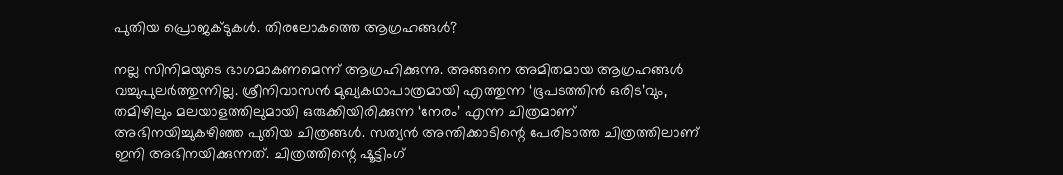പുതിയ പ്രൊജക്ടുകള്‍. തിരലോകത്തെ ആഗ്രഹങ്ങള്‍?

നല്ല സിനിമയുടെ ഭാഗമാകണമെന്ന് ആഗ്രഹിക്കുന്നു. അങ്ങനെ അമിതമായ ആഗ്രഹങ്ങള്‍ വച്ചുപുലര്‍ത്തുന്നില്ല. ശ്രീനിവാസന്‍ മുഖ്യകഥാപാത്രമായി എത്തുന്ന ‘ഭൂപടത്തിന്‍ ഒരിട’വും, തമിഴിലും മലയാളത്തിലുമായി ഒരുക്കിയിരിക്കുന്ന ‘നേരം’ എന്ന ചിത്രമാണ് അഭിനയിച്ചുകഴിഞ്ഞ പുതിയ ചിത്രങ്ങള്‍. സത്യന്‍ അന്തിക്കാടിന്റെ പേരിടാത്ത ചിത്രത്തിലാണ് ഇനി അഭിനയിക്കുന്നത്. ചിത്രത്തിന്റെ ഷൂട്ടിംഗ്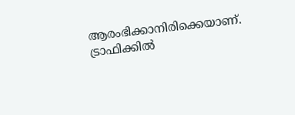ആരംഭിക്കാനിരിക്കെയാണ്. ട്രാഫിക്കില്‍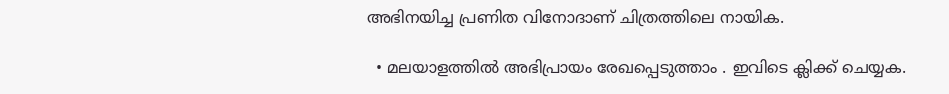അഭിനയിച്ച പ്രണിത വിനോദാണ് ചിത്രത്തിലെ നായിക.

  • മലയാളത്തില്‍ അഭിപ്രായം രേഖപ്പെടുത്താം . ഇവിടെ ക്ലിക്ക് ചെയ്യക.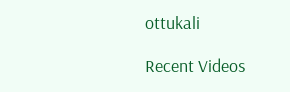ottukali

Recent Videos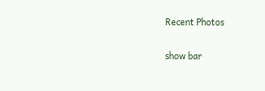Recent Photos

show bar